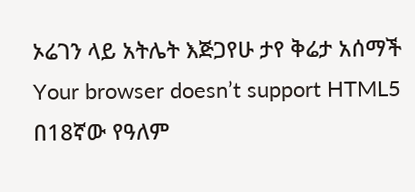ኦሬገን ላይ አትሌት እጅጋየሁ ታየ ቅሬታ አሰማች
Your browser doesn’t support HTML5
በ18ኛው የዓለም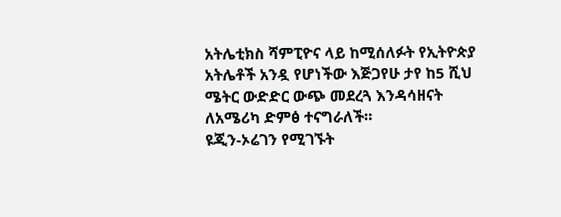አትሌቲክስ ሻምፒዮና ላይ ከሚሰለፉት የኢትዮጵያ አትሌቶች አንዷ የሆነችው እጅጋየሁ ታየ ከ5 ሺህ ሜትር ውድድር ውጭ መደረጓ እንዳሳዘናት ለአሜሪካ ድምፅ ተናግራለች።
ዩጂን-ኦሬገን የሚገኙት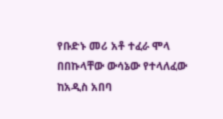የቡድኑ መሪ አቶ ተፈራ ሞላ በበኩላቸው ውሳኔው የተላለፈው ከአዲስ አበባ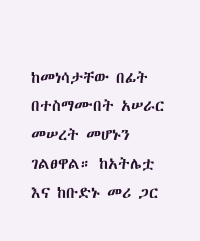ከመነሳታቸው በፊት በተስማሙበት አሠራር መሠረት መሆኑን ገልፀዋል። ከአትሌቷ እና ከቡድኑ መሪ ጋር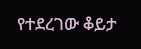የተደረገው ቆይታ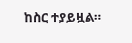ከስር ተያይዟል።